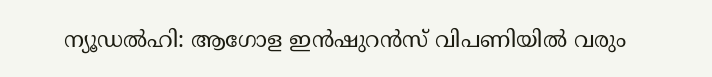ന്യൂഡൽഹി: ആഗോള ഇൻഷുറൻസ് വിപണിയിൽ വരും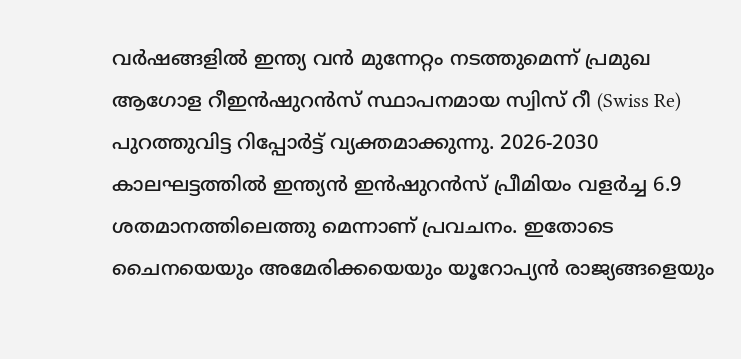വർഷങ്ങളിൽ ഇന്ത്യ വൻ മുന്നേറ്റം നടത്തുമെന്ന് പ്രമുഖ ആഗോള റീഇൻഷുറൻസ് സ്ഥാപനമായ സ്വിസ് റീ (Swiss Re) പുറത്തുവിട്ട റിപ്പോർട്ട് വ്യക്തമാക്കുന്നു. 2026-2030 കാലഘട്ടത്തിൽ ഇന്ത്യൻ ഇൻഷുറൻസ് പ്രീമിയം വളർച്ച 6.9 ശതമാനത്തിലെത്തു മെന്നാണ് പ്രവചനം. ഇതോടെ ചൈനയെയും അമേരിക്കയെയും യൂറോപ്യൻ രാജ്യങ്ങളെയും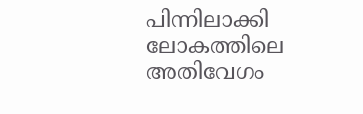പിന്നിലാക്കി ലോകത്തിലെ അതിവേഗം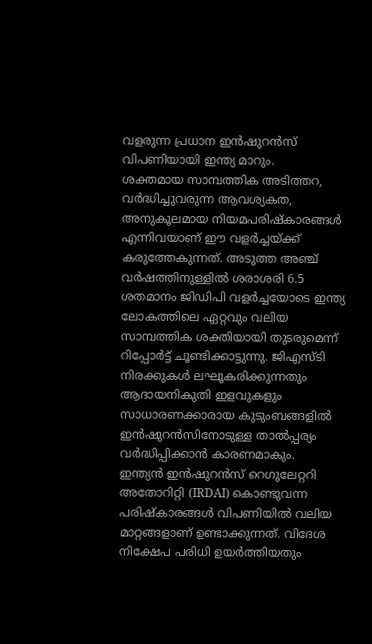വളരുന്ന പ്രധാന ഇൻഷുറൻസ് വിപണിയായി ഇന്ത്യ മാറും.
ശക്തമായ സാമ്പത്തിക അടിത്തറ, വർദ്ധിച്ചുവരുന്ന ആവശ്യകത, അനുകൂലമായ നിയമപരിഷ്കാരങ്ങൾ എന്നിവയാണ് ഈ വളർച്ചയ്ക്ക് കരുത്തേകുന്നത്. അടുത്ത അഞ്ച് വർഷത്തിനുള്ളിൽ ശരാശരി 6.5 ശതമാനം ജിഡിപി വളർച്ചയോടെ ഇന്ത്യ ലോകത്തിലെ ഏറ്റവും വലിയ സാമ്പത്തിക ശക്തിയായി തുടരുമെന്ന് റിപ്പോർട്ട് ചൂണ്ടിക്കാട്ടുന്നു. ജിഎസ്ടി നിരക്കുകൾ ലഘൂകരിക്കുന്നതും ആദായനികുതി ഇളവുകളും സാധാരണക്കാരായ കുടുംബങ്ങളിൽ ഇൻഷുറൻസിനോടുള്ള താൽപ്പര്യം വർദ്ധിപ്പിക്കാൻ കാരണമാകും.
ഇന്ത്യൻ ഇൻഷുറൻസ് റെഗുലേറ്ററി അതോറിറ്റി (IRDAI) കൊണ്ടുവന്ന പരിഷ്കാരങ്ങൾ വിപണിയിൽ വലിയ മാറ്റങ്ങളാണ് ഉണ്ടാക്കുന്നത്. വിദേശ നിക്ഷേപ പരിധി ഉയർത്തിയതും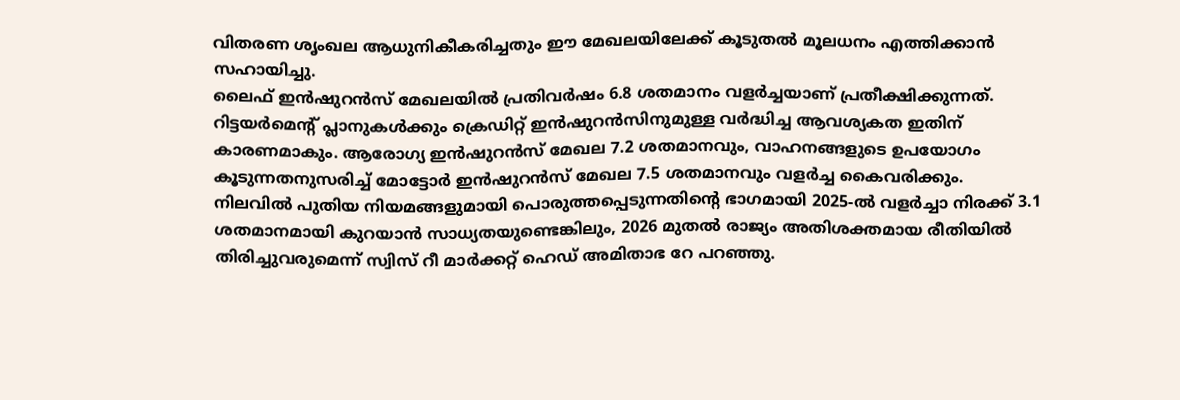വിതരണ ശൃംഖല ആധുനികീകരിച്ചതും ഈ മേഖലയിലേക്ക് കൂടുതൽ മൂലധനം എത്തിക്കാൻ സഹായിച്ചു.
ലൈഫ് ഇൻഷുറൻസ് മേഖലയിൽ പ്രതിവർഷം 6.8 ശതമാനം വളർച്ചയാണ് പ്രതീക്ഷിക്കുന്നത്. റിട്ടയർമെന്റ് പ്ലാനുകൾക്കും ക്രെഡിറ്റ് ഇൻഷുറൻസിനുമുള്ള വർദ്ധിച്ച ആവശ്യകത ഇതിന് കാരണമാകും. ആരോഗ്യ ഇൻഷുറൻസ് മേഖല 7.2 ശതമാനവും, വാഹനങ്ങളുടെ ഉപയോഗം കൂടുന്നതനുസരിച്ച് മോട്ടോർ ഇൻഷുറൻസ് മേഖല 7.5 ശതമാനവും വളർച്ച കൈവരിക്കും.
നിലവിൽ പുതിയ നിയമങ്ങളുമായി പൊരുത്തപ്പെടുന്നതിന്റെ ഭാഗമായി 2025-ൽ വളർച്ചാ നിരക്ക് 3.1 ശതമാനമായി കുറയാൻ സാധ്യതയുണ്ടെങ്കിലും, 2026 മുതൽ രാജ്യം അതിശക്തമായ രീതിയിൽ തിരിച്ചുവരുമെന്ന് സ്വിസ് റീ മാർക്കറ്റ് ഹെഡ് അമിതാഭ റേ പറഞ്ഞു.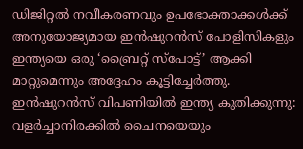ഡിജിറ്റൽ നവീകരണവും ഉപഭോക്താക്കൾക്ക് അനുയോജ്യമായ ഇൻഷുറൻസ് പോളിസികളും ഇന്ത്യയെ ഒരു ‘ബ്രൈറ്റ് സ്പോട്ട്’ ആക്കി മാറ്റുമെന്നും അദ്ദേഹം കൂട്ടിച്ചേർത്തു.
ഇൻഷുറൻസ് വിപണിയിൽ ഇന്ത്യ കുതിക്കുന്നു: വളർച്ചാനിരക്കിൽ ചൈനയെയും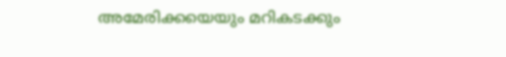അമേരിക്കയെയും മറികടക്കും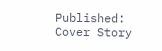Published:
Cover Story